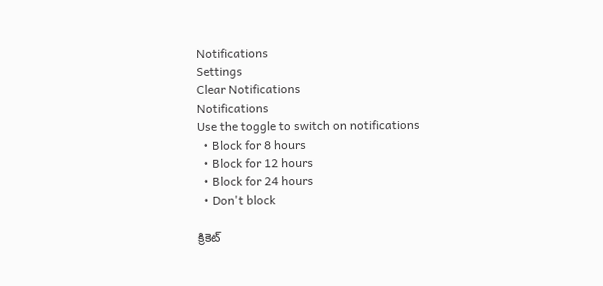Notifications
Settings
Clear Notifications
Notifications
Use the toggle to switch on notifications
  • Block for 8 hours
  • Block for 12 hours
  • Block for 24 hours
  • Don't block

క్రికెట్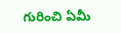గురించి ఏమీ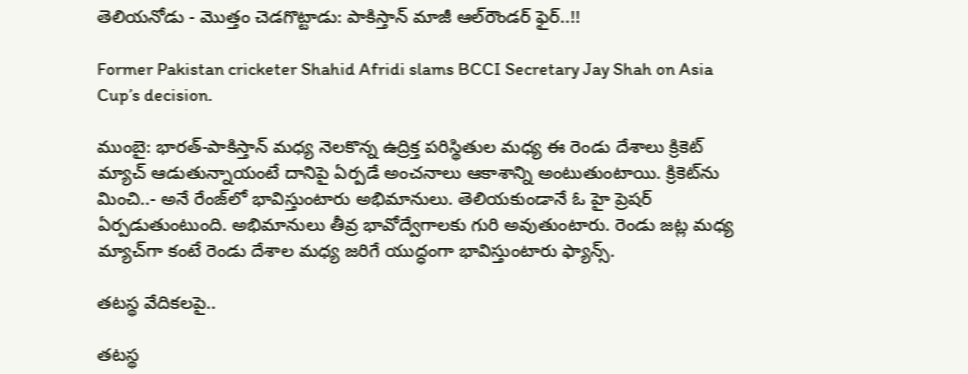తెలియనోడు - మొత్తం చెడగొట్టాడు: పాకిస్తాన్ మాజీ ఆల్‌రౌండర్ ఫైర్..!!

Former Pakistan cricketer Shahid Afridi slams BCCI Secretary Jay Shah on Asia Cup’s decision.

ముంబై: భారత్-పాకిస్తాన్ మధ్య నెలకొన్న ఉద్రిక్త పరిస్థితుల మధ్య ఈ రెండు దేశాలు క్రికెట్ మ్యాచ్ ఆడుతున్నాయంటే దానిపై ఏర్పడే అంచనాలు ఆకాశాన్ని అంటుతుంటాయి. క్రికెట్‌ను మించి..- అనే రేంజ్‌లో భావిస్తుంటారు అభిమానులు. తెలియకుండానే ఓ హై ప్రెషర్ ఏర్పడుతుంటుంది. అభిమానులు తీవ్ర భావోద్వేగాలకు గురి అవుతుంటారు. రెండు జట్ల మధ్య మ్యాచ్‌గా కంటే రెండు దేశాల మధ్య జరిగే యుద్ధంగా భావిస్తుంటారు ఫ్యాన్స్.

తటస్థ వేదికలపై..

తటస్థ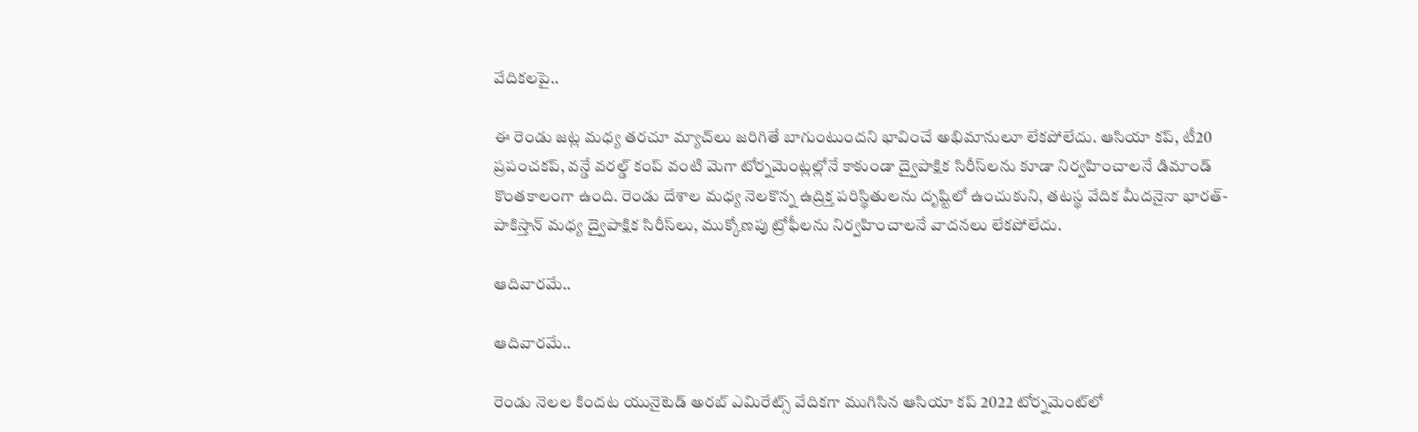వేదికలపై..

ఈ రెండు జట్ల మధ్య తరచూ మ్యాచ్‌లు జరిగితే బాగుంటుందని భావించే అభిమానులూ లేకపోలేదు. ఆసియా కప్, టీ20 ప్రపంచకప్, వన్డే వరల్డ్ కంప్ వంటి మెగా టోర్నమెంట్లల్లోనే కాకుండా ద్వైపాక్షిక సిరీస్‌లను కూడా నిర్వహించాలనే డిమాండ్ కొంతకాలంగా ఉంది. రెండు దేశాల మధ్య నెలకొన్న ఉద్రిక్త పరిస్థితులను దృష్టిలో ఉంచుకుని, తటస్థ వేదిక మీదనైనా భారత్-పాకిస్తాన్ మధ్య ద్వైపాక్షిక సిరీస్‌లు, ముక్కోణపు ట్రోఫీలను నిర్వహించాలనే వాదనలు లేకపోలేదు.

ఆదివారమే..

ఆదివారమే..

రెండు నెలల కిందట యునైటెడ్ అరబ్ ఎమిరేట్స్ వేదికగా ముగిసిన ఆసియా కప్ 2022 టోర్నమెంట్‌లో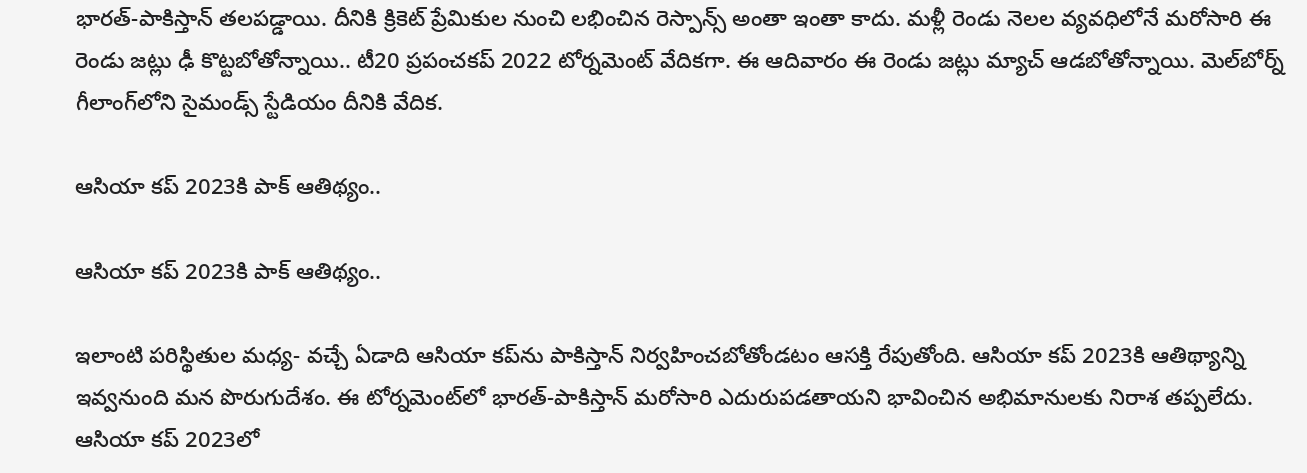భారత్-పాకిస్తాన్ తలపడ్డాయి. దీనికి క్రికెట్ ప్రేమికుల నుంచి లభించిన రెస్పాన్స్ అంతా ఇంతా కాదు. మళ్లీ రెండు నెలల వ్యవధిలోనే మరోసారి ఈ రెండు జట్లు ఢీ కొట్టబోతోన్నాయి.. టీ20 ప్రపంచకప్ 2022 టోర్నమెంట్ వేదికగా. ఈ ఆదివారం ఈ రెండు జట్లు మ్యాచ్ ఆడబోతోన్నాయి. మెల్‌బోర్న్‌ గీలాంగ్‌లోని సైమండ్స్ స్టేడియం దీనికి వేదిక.

ఆసియా కప్ 2023కి పాక్ ఆతిథ్యం..

ఆసియా కప్ 2023కి పాక్ ఆతిథ్యం..

ఇలాంటి పరిస్థితుల మధ్య- వచ్చే ఏడాది ఆసియా కప్‌ను పాకిస్తాన్ నిర్వహించబోతోండటం ఆసక్తి రేపుతోంది. ఆసియా కప్ 2023కి ఆతిథ్యాన్ని ఇవ్వనుంది మన పొరుగుదేశం. ఈ టోర్నమెంట్‌లో భారత్-పాకిస్తాన్ మరోసారి ఎదురుపడతాయని భావించిన అభిమానులకు నిరాశ తప్పలేదు. ఆసియా కప్ 2023లో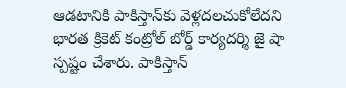ఆడటానికి పాకిస్తాన్‌కు వెళ్లదలచుకోలేదని భారత క్రికెట్ కంట్రోల్ బోర్డ్ కార్యదర్శి జై షా స్పష్టం చేశారు. పాకిస్తాన్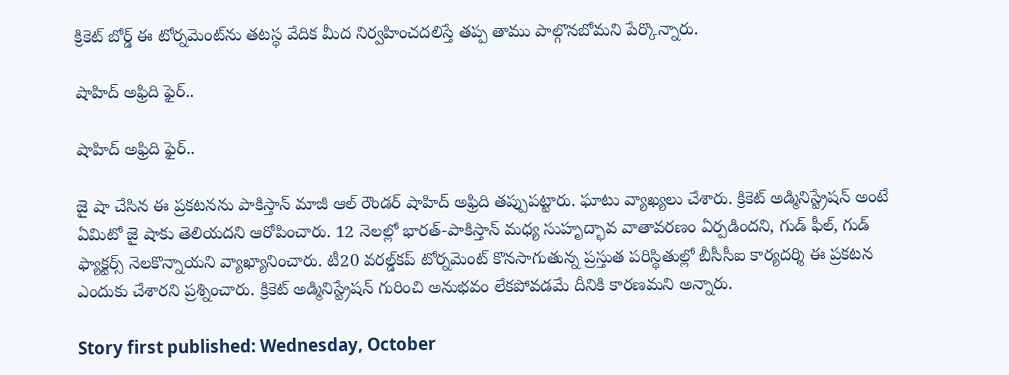క్రికెట్ బోర్డ్ ఈ టోర్నమెంట్‌ను తటస్థ వేదిక మీద నిర్వహించదలిస్తే తప్ప తాము పాల్గొనబోమని పేర్కొన్నారు.

షాహిద్ అఫ్రిది ఫైర్..

షాహిద్ అఫ్రిది ఫైర్..

జై షా చేసిన ఈ ప్రకటనను పాకిస్తాన్ మాజీ ఆల్ ‌రౌండర్ షాహిద్ అఫ్రిది తప్పుపట్టారు. ఘాటు వ్యాఖ్యలు చేశారు. క్రికెట్ అడ్మినిస్ట్రేషన్ అంటే ఏమిటో జై షాకు తెలియదని ఆరోపించారు. 12 నెలల్లో భారత్-పాకిస్తాన్ మధ్య సుహృద్భావ వాతావరణం ఏర్పడిందని, గుడ్ ఫీల్, గుడ్ ఫ్యాక్టర్స్ నెలకొన్నాయని వ్యాఖ్యానించారు. టీ20 వరల్డ్‌కప్ టోర్నమెంట్ కొనసాగుతున్న ప్రస్తుత పరిస్థితుల్లో బీసీసీఐ కార్యదర్శి ఈ ప్రకటన ఎందుకు చేశారని ప్రశ్నించారు. క్రికెట్ అడ్మినిస్ట్రేషన్ గురించి అనుభవం లేకపోవడమే దీనికి కారణమని అన్నారు.

Story first published: Wednesday, October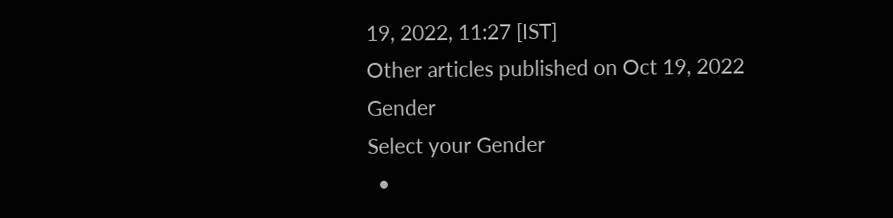19, 2022, 11:27 [IST]
Other articles published on Oct 19, 2022
Gender
Select your Gender
  •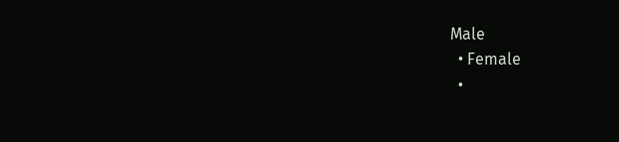Male
  • Female
  •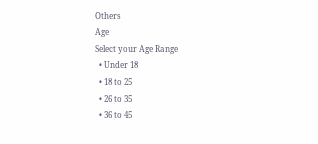Others
Age
Select your Age Range
  • Under 18
  • 18 to 25
  • 26 to 35
  • 36 to 45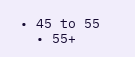• 45 to 55
  • 55+